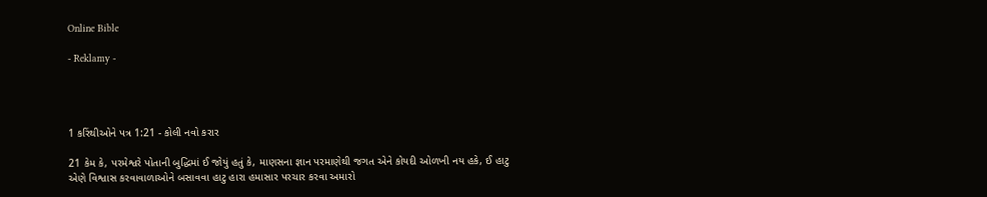Online Bible

- Reklamy -




1 કરિંથીઓને પત્ર 1:21 - કોલી નવો કરાર

21 કેમ કે, પરમેશ્વરે પોતાની બુદ્ધિમાં ઈ જોયું હતું કે, માણસના જ્ઞાન પરમાણેથી જગત એને કોયદી ઓળખી નય હકે, ઈ હાટુ એણે વિશ્વાસ કરવાવાળાઓને બસાવવા હાટુ હારા હમાસાર પરચાર કરવા અમારો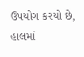ઉપયોગ કરયો છે, હાલમાં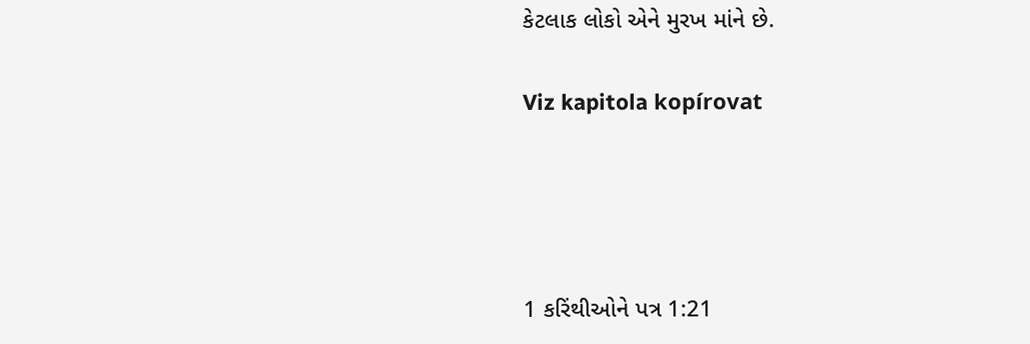કેટલાક લોકો એને મુરખ માંને છે.

Viz kapitola kopírovat




1 કરિંથીઓને પત્ર 1:21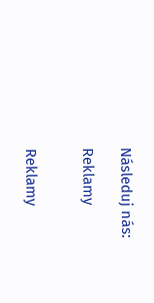Následuj nás:

Reklamy


Reklamy